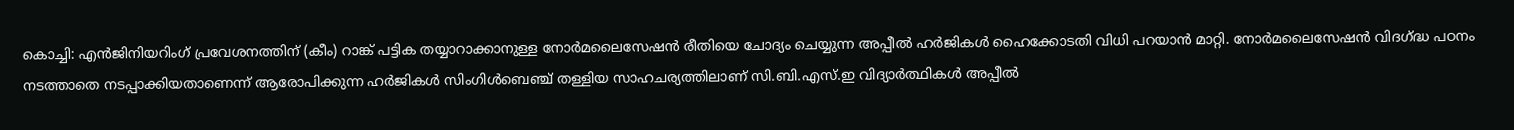കൊച്ചി: എൻജിനിയറിംഗ് പ്രവേശനത്തിന് (കീം) റാങ്ക് പട്ടിക തയ്യാറാക്കാനുള്ള നോർമലൈസേഷൻ രീതിയെ ചോദ്യം ചെയ്യുന്ന അപ്പീൽ ഹർജികൾ ഹൈക്കോടതി വിധി പറയാൻ മാറ്റി. നോർമലൈസേഷൻ വിദഗ്ദ്ധ പഠനം നടത്താതെ നടപ്പാക്കിയതാണെന്ന് ആരോപിക്കുന്ന ഹർജികൾ സിംഗിൾബെഞ്ച് തള്ളിയ സാഹചര്യത്തിലാണ് സി.ബി.എസ്.ഇ വിദ്യാർത്ഥികൾ അപ്പീൽ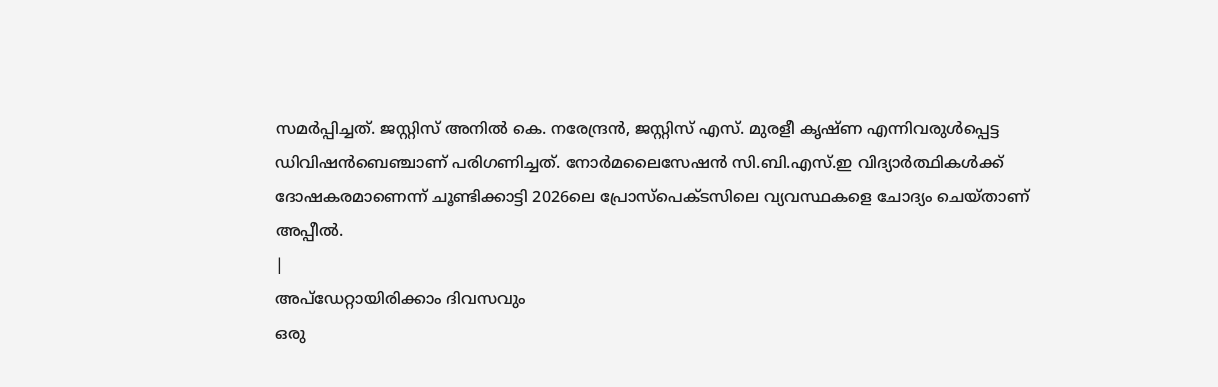സമർപ്പിച്ചത്. ജസ്റ്റിസ് അനിൽ കെ. നരേന്ദ്രൻ, ജസ്റ്റിസ് എസ്. മുരളീ കൃഷ്ണ എന്നിവരുൾപ്പെട്ട ഡിവിഷൻബെഞ്ചാണ് പരിഗണിച്ചത്. നോർമലൈസേഷൻ സി.ബി.എസ്.ഇ വിദ്യാർത്ഥികൾക്ക് ദോഷകരമാണെന്ന് ചൂണ്ടിക്കാട്ടി 2026ലെ പ്രോസ്പെക്ടസിലെ വ്യവസ്ഥകളെ ചോദ്യം ചെയ്താണ് അപ്പീൽ.
|
അപ്ഡേറ്റായിരിക്കാം ദിവസവും
ഒരു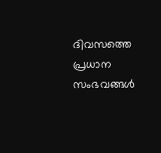ദിവസത്തെ പ്രധാന സംഭവങ്ങൾ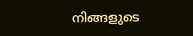നിങ്ങളുടെ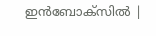ഇൻബോക്സിൽ |